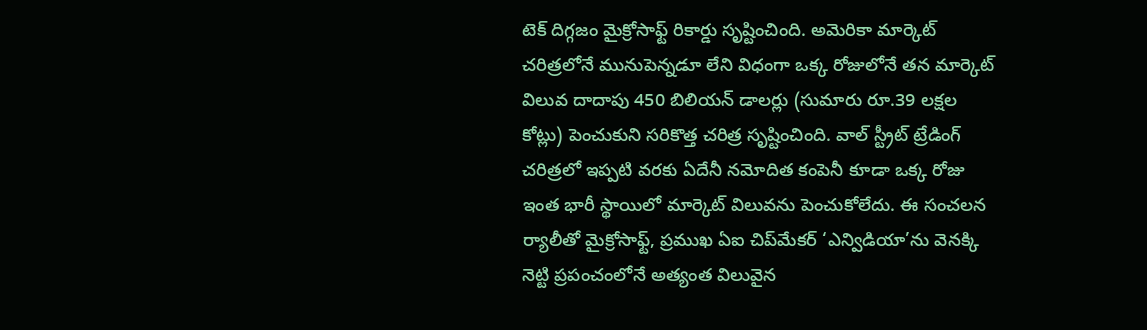టెక్ దిగ్గజం మైక్రోసాఫ్ట్ రికార్డు సృష్టించింది. అమెరికా మార్కెట్ చరిత్రలోనే మునుపెన్నడూ లేని విధంగా ఒక్క రోజులోనే తన మార్కెట్ విలువ దాదాపు 450 బిలియన్ డాలర్లు (సుమారు రూ.39 లక్షల కోట్లు) పెంచుకుని సరికొత్త చరిత్ర సృష్టించింది. వాల్ స్ట్రీట్ ట్రేడింగ్ చరిత్రలో ఇప్పటి వరకు ఏదేనీ నమోదిత కంపెనీ కూడా ఒక్క రోజు ఇంత భారీ స్థాయిలో మార్కెట్ విలువను పెంచుకోలేదు. ఈ సంచలన ర్యాలీతో మైక్రోసాఫ్ట్, ప్రముఖ ఏఐ చిప్‌మేకర్ ‘ఎన్విడియా’ను వెనక్కి నెట్టి ప్రపంచంలోనే అత్యంత విలువైన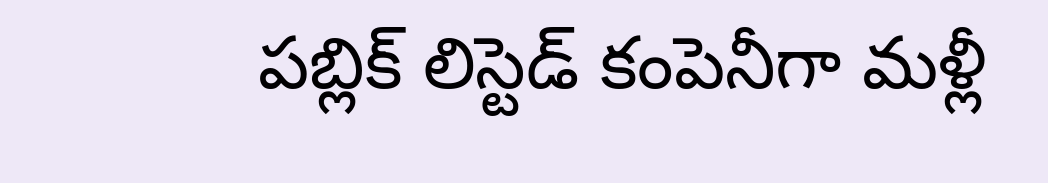పబ్లిక్ లిస్టెడ్ కంపెనీగా మళ్లీ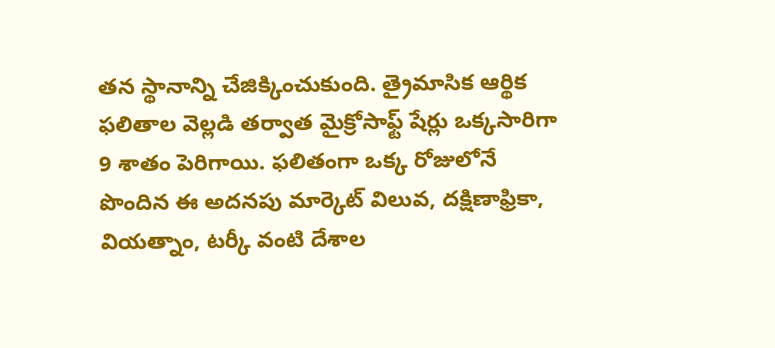తన స్థానాన్ని చేజిక్కించుకుంది. త్రైమాసిక ఆర్థిక ఫలితాల వెల్లడి తర్వాత మైక్రోసాఫ్ట్ షేర్లు ఒక్కసారిగా 9 శాతం పెరిగాయి. ఫలితంగా ఒక్క రోజులోనే పొందిన ఈ అదనపు మార్కెట్ విలువ, దక్షిణాఫ్రికా, వియత్నాం, టర్కీ వంటి దేశాల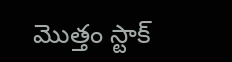మొత్తం స్టాక్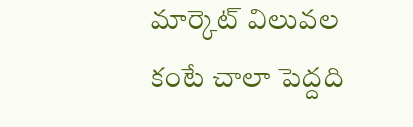మార్కెట్ విలువల కంటే చాలా పెద్దది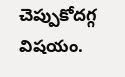చెప్పుకోదగ్గ విషయం.